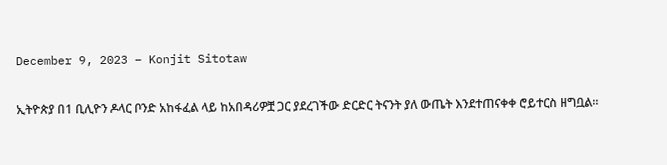December 9, 2023 – Konjit Sitotaw

ኢትዮጵያ በ1 ቢሊዮን ዶላር ቦንድ አከፋፈል ላይ ከአበዳሪዎቿ ጋር ያደረገችው ድርድር ትናንት ያለ ውጤት እንደተጠናቀቀ ሮይተርስ ዘግቧል።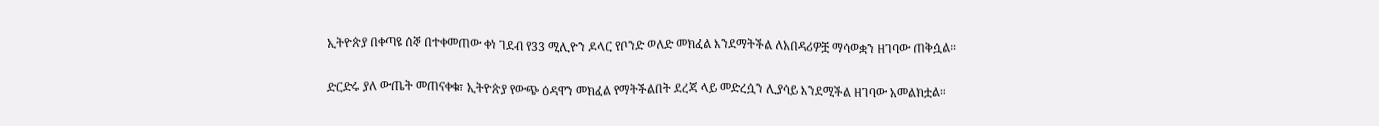ኢትዮጵያ በቀጣዩ ሰኞ በተቀመጠው ቀነ ገደብ የ33 ሚሊዮን ዶላር የቦንድ ወለድ መክፈል እንደማትችል ለአበዳሪዎቿ ማሳወቋን ዘገባው ጠቅሷል።

ድርድሩ ያለ ውጤት መጠናቀቁ፣ ኢትዮጵያ የውጭ ዕዳዋን መክፈል የማትችልበት ደረጃ ላይ መድረሷን ሊያሳይ እንደሚችል ዘገባው አመልክቷል።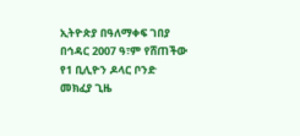ኢትዮጵያ በዓለማቀፍ ገበያ በኅዳር 2007 ዓ፣ም የሸጠችው የ1 ቢሊዮን ዶላር ቦንድ መክፈያ ጊዜ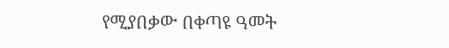የሚያበቃው በቀጣዩ ዓመት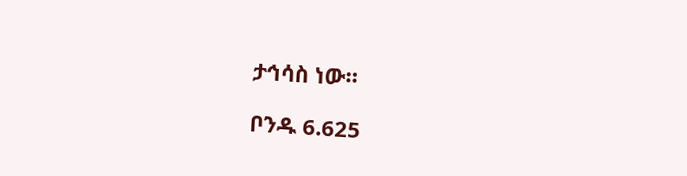ታኅሳስ ነው።

ቦንዱ 6.625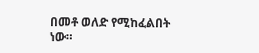በመቶ ወለድ የሚከፈልበት ነው።